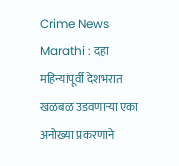Crime News Marathi : दहा महिन्यांपूर्वी देशभरात खळबळ उडवणाऱ्या एका अनोख्या प्रकरणाने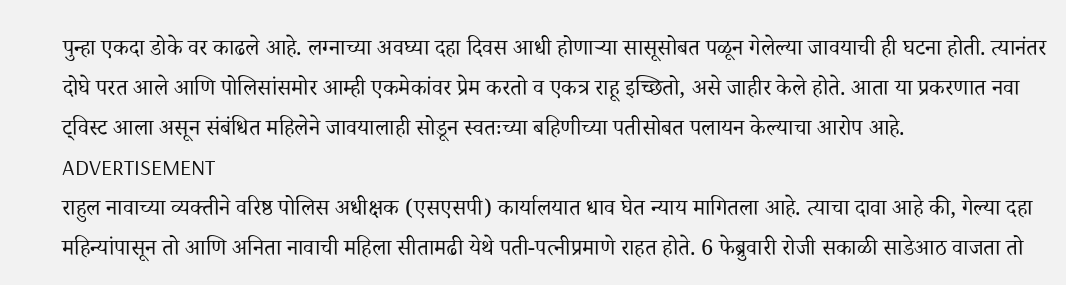पुन्हा एकदा डोके वर काढले आहे. लग्नाच्या अवघ्या दहा दिवस आधी होणाऱ्या सासूसोबत पळून गेलेल्या जावयाची ही घटना होती. त्यानंतर दोघे परत आले आणि पोलिसांसमोर आम्ही एकमेकांवर प्रेम करतो व एकत्र राहू इच्छितो, असे जाहीर केले होते. आता या प्रकरणात नवा ट्विस्ट आला असून संबंधित महिलेने जावयालाही सोडून स्वतःच्या बहिणीच्या पतीसोबत पलायन केल्याचा आरोप आहे.
ADVERTISEMENT
राहुल नावाच्या व्यक्तीने वरिष्ठ पोलिस अधीक्षक (एसएसपी) कार्यालयात धाव घेत न्याय मागितला आहे. त्याचा दावा आहे की, गेल्या दहा महिन्यांपासून तो आणि अनिता नावाची महिला सीतामढी येथे पती-पत्नीप्रमाणे राहत होते. 6 फेब्रुवारी रोजी सकाळी साडेआठ वाजता तो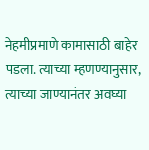नेहमीप्रमाणे कामासाठी बाहेर पडला. त्याच्या म्हणण्यानुसार, त्याच्या जाण्यानंतर अवघ्या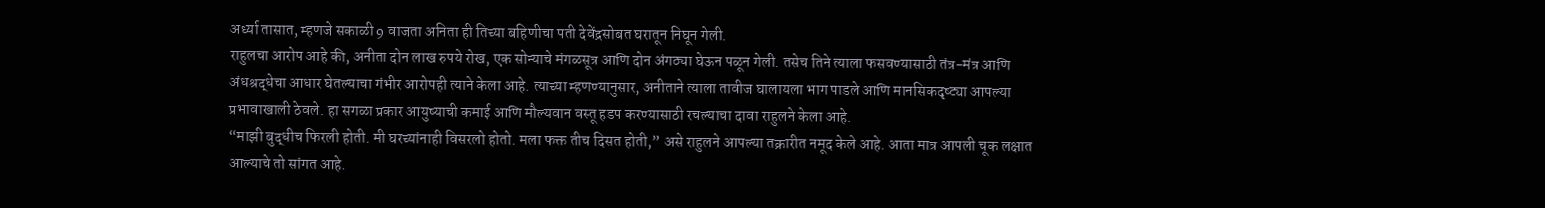अर्ध्या तासात, म्हणजे सकाळी 9 वाजता अनिता ही तिच्या बहिणीचा पती देवेंद्रसोबत घरातून निघून गेली.
राहुलचा आरोप आहे की, अनीता दोन लाख रुपये रोख, एक सोन्याचे मंगळसूत्र आणि दोन अंगठ्या घेऊन पळून गेली. तसेच तिने त्याला फसवण्यासाठी तंत्र-मंत्र आणि अंधश्रद्धेचा आधार घेतल्याचा गंभीर आरोपही त्याने केला आहे. त्याच्या म्हणण्यानुसार, अनीताने त्याला तावीज घालायला भाग पाडले आणि मानसिकदृष्ट्या आपल्या प्रभावाखाली ठेवले. हा सगळा प्रकार आयुष्याची कमाई आणि मौल्यवान वस्तू हडप करण्यासाठी रचल्याचा दावा राहुलने केला आहे.
“माझी बुद्धीच फिरली होती. मी घरच्यांनाही विसरलो होतो. मला फक्त तीच दिसत होती,” असे राहुलने आपल्या तक्रारीत नमूद केले आहे. आता मात्र आपली चूक लक्षात आल्याचे तो सांगत आहे.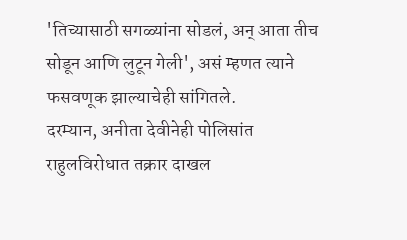'तिच्यासाठी सगळ्यांना सोडलं, अन् आता तीच सोडून आणि लुटून गेली', असं म्हणत त्याने फसवणूक झाल्याचेही सांगितले.
दरम्यान, अनीता देवीनेही पोलिसांत राहुलविरोधात तक्रार दाखल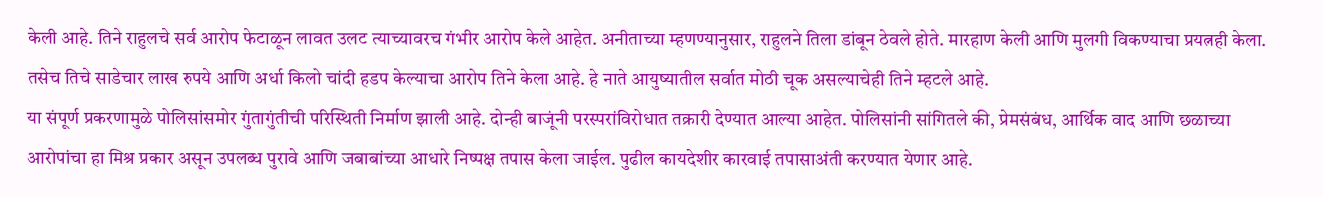केली आहे. तिने राहुलचे सर्व आरोप फेटाळून लावत उलट त्याच्यावरच गंभीर आरोप केले आहेत. अनीताच्या म्हणण्यानुसार, राहुलने तिला डांबून ठेवले होते. मारहाण केली आणि मुलगी विकण्याचा प्रयत्नही केला. तसेच तिचे साडेचार लाख रुपये आणि अर्धा किलो चांदी हडप केल्याचा आरोप तिने केला आहे. हे नाते आयुष्यातील सर्वात मोठी चूक असल्याचेही तिने म्हटले आहे.
या संपूर्ण प्रकरणामुळे पोलिसांसमोर गुंतागुंतीची परिस्थिती निर्माण झाली आहे. दोन्ही बाजूंनी परस्परांविरोधात तक्रारी देण्यात आल्या आहेत. पोलिसांनी सांगितले की, प्रेमसंबंध, आर्थिक वाद आणि छळाच्या आरोपांचा हा मिश्र प्रकार असून उपलब्ध पुरावे आणि जबाबांच्या आधारे निष्पक्ष तपास केला जाईल. पुढील कायदेशीर कारवाई तपासाअंती करण्यात येणार आहे.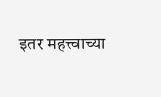इतर महत्त्वाच्या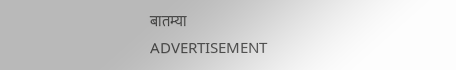बातम्या
ADVERTISEMENT